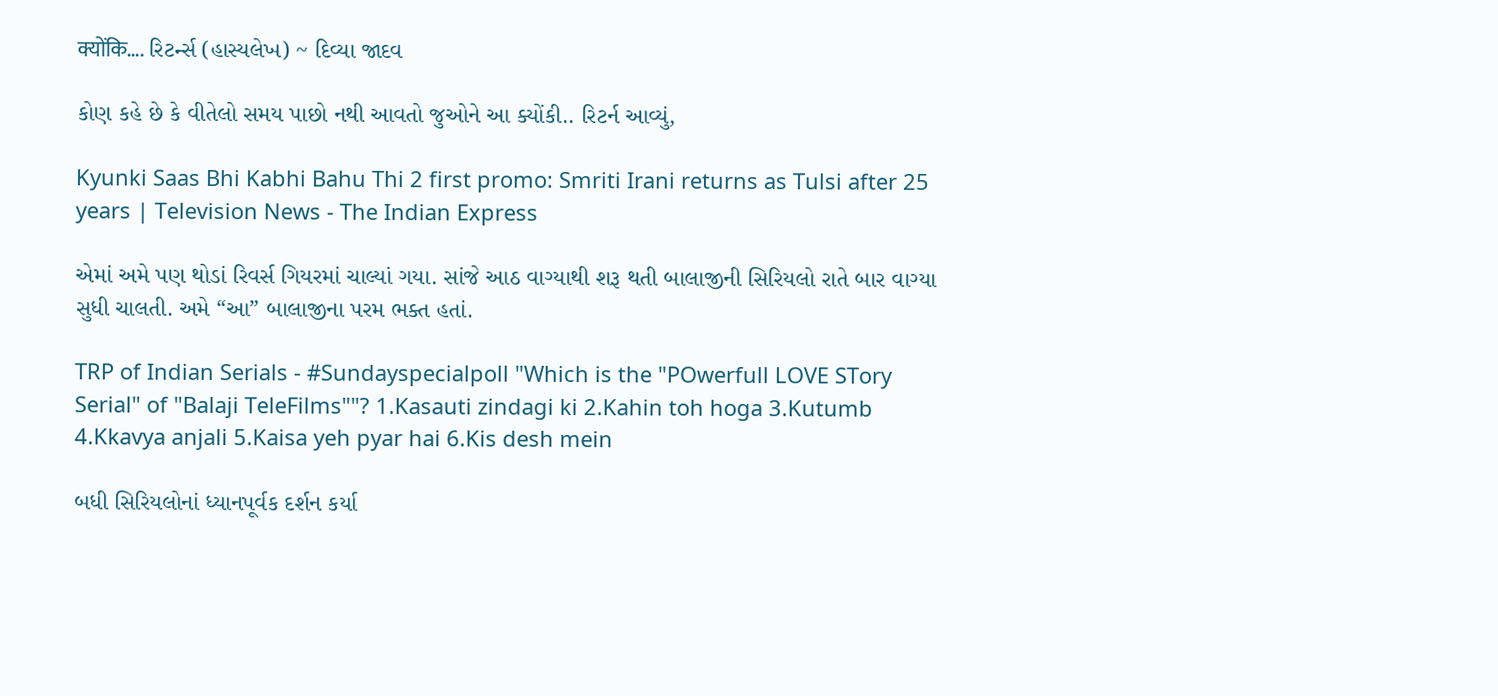क्योंकि…. રિટર્ન્સ (હાસ્યલેખ) ~ દિવ્યા જાદવ

કોણ કહે છે કે વીતેલો સમય પાછો નથી આવતો જુઓને આ ક્યોંકી.. રિટર્ન આવ્યું,

Kyunki Saas Bhi Kabhi Bahu Thi 2 first promo: Smriti Irani returns as Tulsi after 25 years | Television News - The Indian Express

એમાં અમે પણ થોડાં રિવર્સ ગિયરમાં ચાલ્યાં ગયા. સાંજે આઠ વાગ્યાથી શરૂ થતી બાલાજીની સિરિયલો રાતે બાર વાગ્યા સુધી ચાલતી. અમે “આ” બાલાજીના પરમ ભક્ત હતાં.

TRP of Indian Serials - #Sundayspecialpoll "Which is the "POwerfull LOVE STory Serial" of "Balaji TeleFilms""? 1.Kasauti zindagi ki 2.Kahin toh hoga 3.Kutumb 4.Kkavya anjali 5.Kaisa yeh pyar hai 6.Kis desh mein

બધી સિરિયલોનાં ધ્યાનપૂર્વક દર્શન કર્યા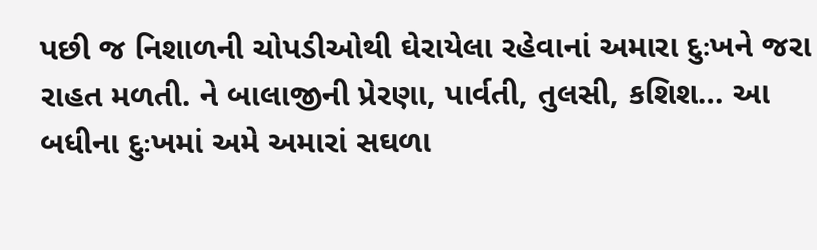પછી જ નિશાળની ચોપડીઓથી ઘેરાયેલા રહેવાનાં અમારા દુઃખને જરા રાહત મળતી. ને બાલાજીની પ્રેરણા, પાર્વતી, તુલસી, કશિશ… આ બધીના દુઃખમાં અમે અમારાં સઘળા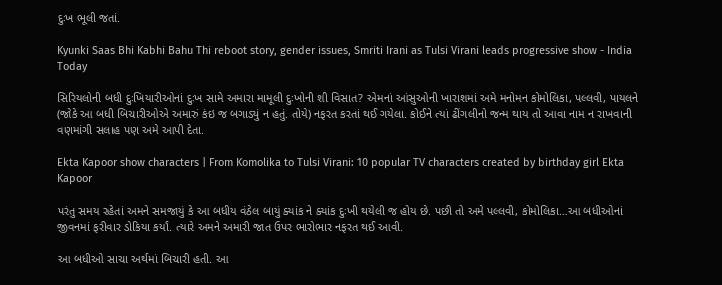દુઃખ ભૂલી જતાં.

Kyunki Saas Bhi Kabhi Bahu Thi reboot story, gender issues, Smriti Irani as Tulsi Virani leads progressive show - India Today

સિરિયલોની બધી દુઃખિયારીઓનાં દુઃખ સામે અમારા મામૂલી દુઃખોની શી વિસાત? એમનાં આંસુઓની ખારાશમાં અમે મનોમન કોમોલિકા, પલ્લવી, પાયલને (જોકે આ બધી બિચારીઓએ અમારું કંઇ જ બગાડ્યું ન હતું. તોયે) નફરત કરતાં થઈ ગયેલા. કોઈને ત્યાં ઢીંગલીનો જન્મ થાય તો આવા નામ ન રાખવાની વણમાંગી સલાહ પણ અમે આપી દેતા.

Ekta Kapoor show characters | From Komolika to Tulsi Virani: 10 popular TV characters created by birthday girl Ekta Kapoor

પરંતુ સમય રહેતાં અમને સમજાયું કે આ બધીય વંઠેલ બાયું ક્યાંક ને ક્યાંક દુઃખી થયેલી જ હોય છે. પછી તો અમે પલ્લવી, કોમોલિકા…આ બધીઓનાં જીવનમાં ફરીવાર ડોકિયા કર્યાં. ત્યારે અમને અમારી જાત ઉપર ભારોભાર નફરત થઈ આવી.

આ બધીઓ સાચા અર્થમાં બિચારી હતી. આ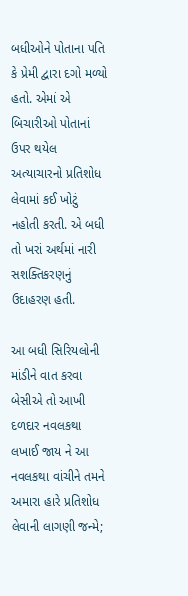બધીઓને પોતાના પતિ કે પ્રેમી દ્વારા દગો મળ્યો હતો. એમાં એ બિચારીઓ પોતાનાં ઉપર થયેલ અત્યાચારનો પ્રતિશોધ લેવામાં કઈ ખોટું નહોતી કરતી. એ બધી તો ખરાં અર્થમાં નારી સશક્તિકરણનું ઉદાહરણ હતી.

આ બધી સિરિયલોની માંડીને વાત કરવા બેસીએ તો આખી દળદાર નવલકથા લખાઈ જાય ને આ નવલકથા વાંચીને તમને અમારા હારે પ્રતિશોધ લેવાની લાગણી જન્મે;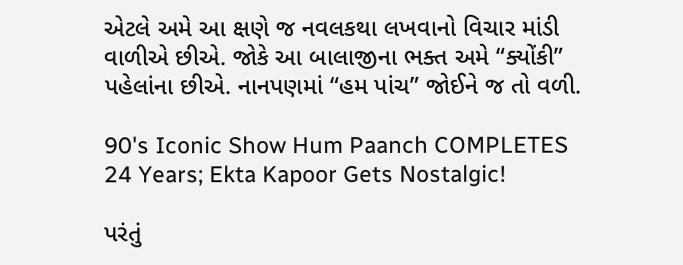એટલે અમે આ ક્ષણે જ નવલકથા લખવાનો વિચાર માંડી વાળીએ છીએ. જોકે આ બાલાજીના ભક્ત અમે “ક્યોંકી” પહેલાંના છીએ. નાનપણમાં “હમ પાંચ” જોઈને જ તો વળી.

90's Iconic Show Hum Paanch COMPLETES 24 Years; Ekta Kapoor Gets Nostalgic!

પરંતું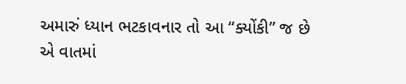અમારું ધ્યાન ભટકાવનાર તો આ “ક્યોંકી” જ છે એ વાતમાં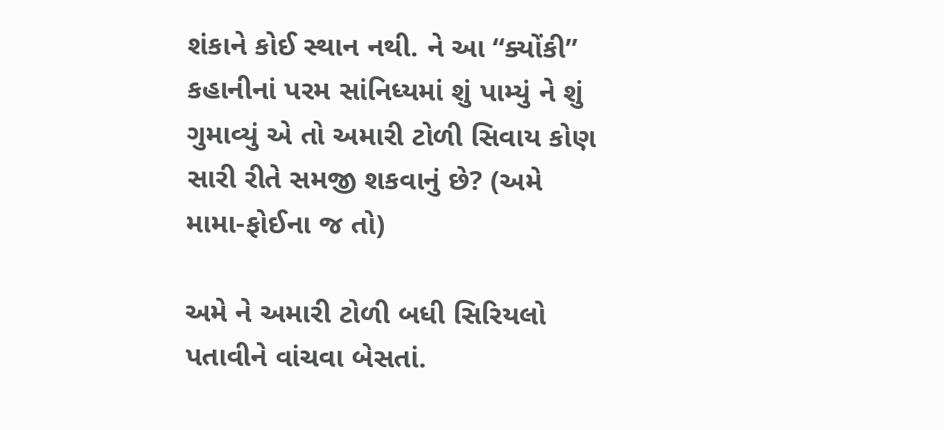શંકાને કોઈ સ્થાન નથી. ને આ “ક્યોંકી” કહાનીનાં પરમ સાંનિધ્યમાં શું પામ્યું ને શું ગુમાવ્યું એ તો અમારી ટોળી સિવાય કોણ સારી રીતે સમજી શકવાનું છે? (અમે મામા-ફોઈના જ તો)

અમે ને અમારી ટોળી બધી સિરિયલો પતાવીને વાંચવા બેસતાં.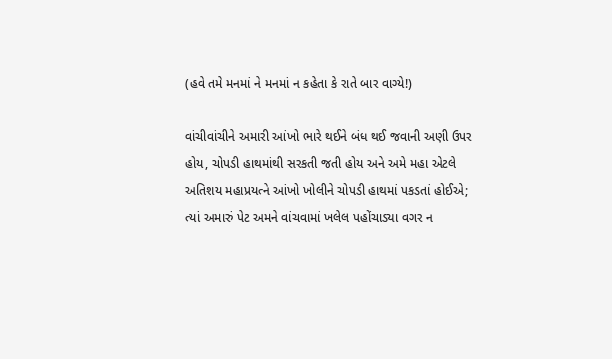(હવે તમે મનમાં ને મનમાં ન કહેતા કે રાતે બાર વાગ્યે!)

વાંચીવાંચીને અમારી આંખો ભારે થઈને બંધ થઈ જવાની અણી ઉપર હોય, ચોપડી હાથમાંથી સરકતી જતી હોય અને અમે મહા એટલે અતિશય મહાપ્રયત્ને આંખો ખોલીને ચોપડી હાથમાં પકડતાં હોઈએ; ત્યાં અમારું પેટ અમને વાંચવામાં ખલેલ પહોંચાડ્યા વગર ન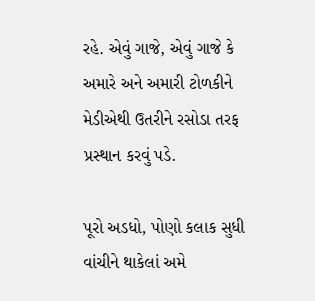રહે. એવું ગાજે, એવું ગાજે કે અમારે અને અમારી ટોળકીને મેડીએથી ઉતરીને રસોડા તરફ પ્રસ્થાન કરવું પડે.

પૂરો અડધો, પોણો કલાક સુધી વાંચીને થાકેલાં અમે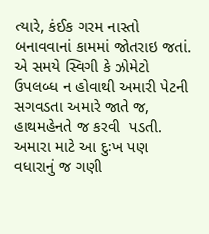ત્યારે, કંઈક ગરમ નાસ્તો બનાવવાનાં કામમાં જોતરાઇ જતાં. એ સમયે સ્વિગી કે ઝોમેટો ઉપલબ્ધ ન હોવાથી અમારી પેટની સગવડતા અમારે જાતે જ, હાથમહેનતે જ કરવી  પડતી. અમારા માટે આ દુઃખ પણ વધારાનું જ ગણી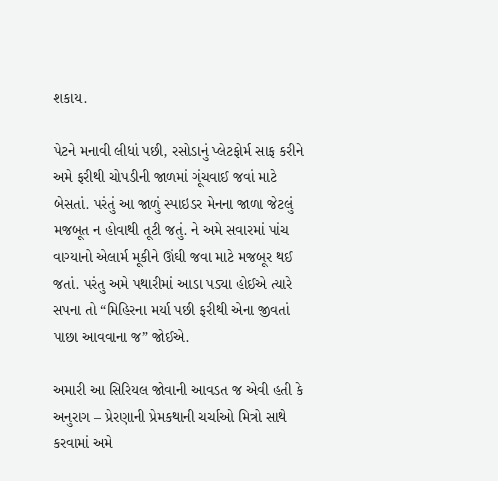શકાય.

પેટને મનાવી લીધાં પછી, રસોડાનું પ્લેટફોર્મ સાફ કરીને અમે ફરીથી ચોપડીની જાળમાં ગૂંચવાઈ જવાં માટે બેસતાં. પરંતું આ જાળું સ્પાઇડર મેનના જાળા જેટલું મજબૂત ન હોવાથી તૂટી જતું. ને અમે સવારમાં પાંચ વાગ્યાનો એલાર્મ મૂકીને ઊંઘી જવા માટે મજબૂર થઈ જતાં. પરંતુ અમે પથારીમાં આડા પડ્યા હોઈએ ત્યારે સપના તો “મિહિરના મર્યા પછી ફરીથી એના જીવતાં પાછા આવવાના જ” જોઈએ.

અમારી આ સિરિયલ જોવાની આવડત જ એવી હતી કે અનુરાગ – પ્રેરણાની પ્રેમકથાની ચર્ચાઓ મિત્રો સાથે કરવામાં અમે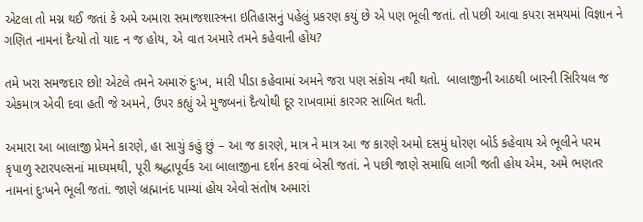એટલા તો મગ્ન થઈ જતાં કે અમે અમારા સમાજશાસ્ત્રના ઇતિહાસનું પહેલું પ્રકરણ કયું છે એ પણ ભૂલી જતાં. તો પછી આવા કપરા સમયમાં વિજ્ઞાન ને ગણિત નામનાં દૈત્યો તો યાદ ન જ હોય, એ વાત અમારે તમને કહેવાની હોય?

તમે ખરા સમજદાર છો! એટલે તમને અમારું દુઃખ, મારી પીડા કહેવામાં અમને જરા પણ સંકોચ નથી થતો.  બાલાજીની આઠથી બારની સિરિયલ જ એકમાત્ર એવી દવા હતી જે અમને, ઉપર કહ્યું એ મુજબનાં દૈત્યોથી દૂર રાખવામાં કારગર સાબિત થતી.

અમારા આ બાલાજી પ્રેમને કારણે, હા સાચું કહું છું – આ જ કારણે, માત્ર ને માત્ર આ જ કારણે અમો દસમું ધોરણ બોર્ડ કહેવાય એ ભૂલીને પરમ કૃપાળુ સ્ટારપલ્સનાં માધ્યમથી, પૂરી શ્રદ્ધાપૂર્વક આ બાલાજીના દર્શન કરવાં બેસી જતાં. ને પછી જાણે સમાધિ લાગી જતી હોય એમ, અમે ભણતર નામનાં દુઃખને ભૂલી જતાં. જાણે બ્રહ્માનંદ પામ્યાં હોય એવો સંતોષ અમારાં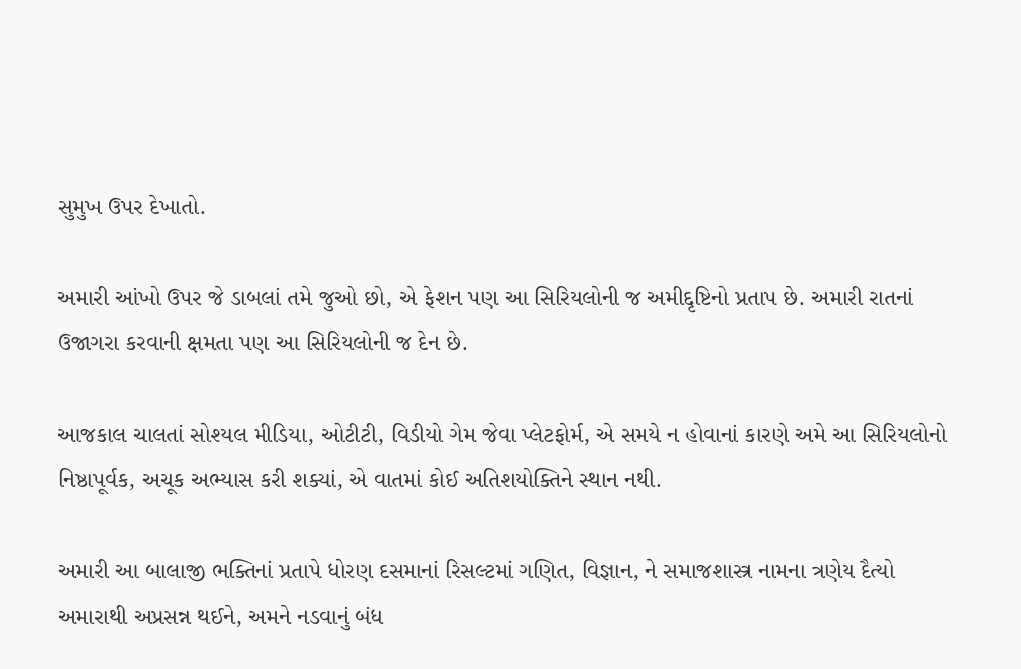સુમુખ ઉપર દેખાતો.

અમારી આંખો ઉપર જે ડાબલાં તમે જુઓ છો, એ ફેશન પણ આ સિરિયલોની જ અમીદ્દૃષ્ટિનો પ્રતાપ છે. અમારી રાતનાં ઉજાગરા કરવાની ક્ષમતા પણ આ સિરિયલોની જ દેન છે.

આજકાલ ચાલતાં સોશ્યલ મીડિયા, ઓટીટી, વિડીયો ગેમ જેવા પ્લેટફોર્મ, એ સમયે ન હોવાનાં કારણે અમે આ સિરિયલોનો નિષ્ઠાપૂર્વક, અચૂક અભ્યાસ કરી શક્યાં, એ વાતમાં કોઈ અતિશયોક્તિને સ્થાન નથી.

અમારી આ બાલાજી ભક્તિનાં પ્રતાપે ધોરણ દસમાનાં રિસલ્ટમાં ગણિત, વિજ્ઞાન, ને સમાજશાસ્ત્ર નામના ત્રણેય દૈત્યો અમારાથી અપ્રસન્ન થઈને, અમને નડવાનું બંધ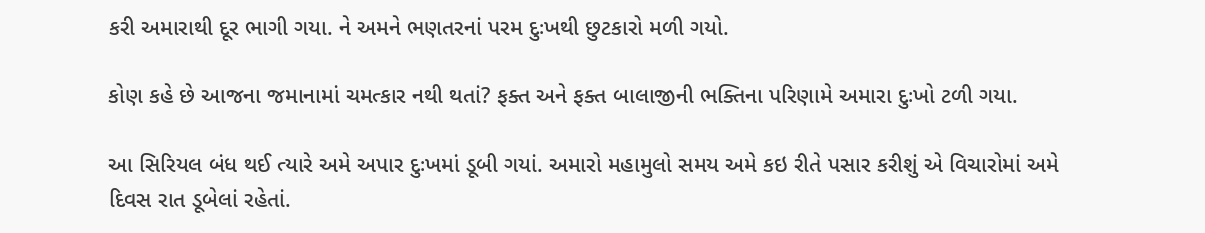કરી અમારાથી દૂર ભાગી ગયા. ને અમને ભણતરનાં પરમ દુઃખથી છુટકારો મળી ગયો.

કોણ કહે છે આજના જમાનામાં ચમત્કાર નથી થતાં? ફક્ત અને ફક્ત બાલાજીની ભક્તિના પરિણામે અમારા દુઃખો ટળી ગયા.

આ સિરિયલ બંધ થઈ ત્યારે અમે અપાર દુઃખમાં ડૂબી ગયાં. અમારો મહામુલો સમય અમે કઇ રીતે પસાર કરીશું એ વિચારોમાં અમે દિવસ રાત ડૂબેલાં રહેતાં.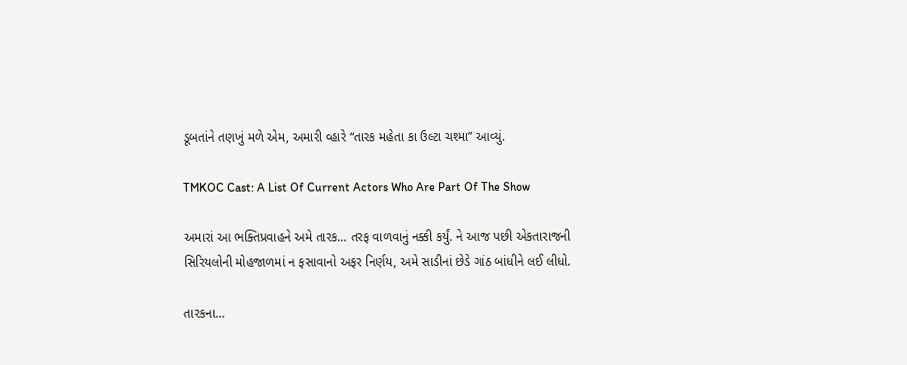ડૂબતાંને તણખું મળે એમ, અમારી વ્હારે “તારક મહેતા કા ઉલ્ટા ચશ્મા” આવ્યું.

TMKOC Cast: A List Of Current Actors Who Are Part Of The Show

અમારાં આ ભક્તિપ્રવાહને અમે તારક… તરફ વાળવાનું નક્કી કર્યું. ને આજ પછી એકતારાજની સિરિયલોની મોહજાળમાં ન ફસાવાનો અફર નિર્ણય, અમે સાડીનાં છેડે ગાંઠ બાંધીને લઈ લીધો.

તારકના…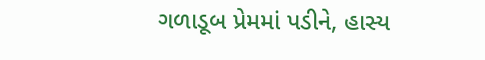ગળાડૂબ પ્રેમમાં પડીને, હાસ્ય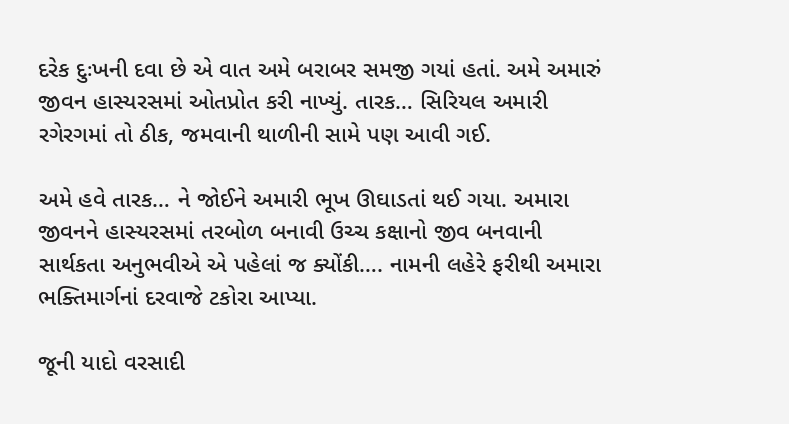દરેક દુઃખની દવા છે એ વાત અમે બરાબર સમજી ગયાં હતાં. અમે અમારું જીવન હાસ્યરસમાં ઓતપ્રોત કરી નાખ્યું. તારક… સિરિયલ અમારી રગેરગમાં તો ઠીક, જમવાની થાળીની સામે પણ આવી ગઈ.

અમે હવે તારક… ને જોઈને અમારી ભૂખ ઊઘાડતાં થઈ ગયા. અમારા જીવનને હાસ્યરસમાં તરબોળ બનાવી ઉચ્ચ કક્ષાનો જીવ બનવાની સાર્થકતા અનુભવીએ એ પહેલાં જ ક્યોંકી…. નામની લહેરે ફરીથી અમારા ભક્તિમાર્ગનાં દરવાજે ટકોરા આપ્યા.

જૂની યાદો વરસાદી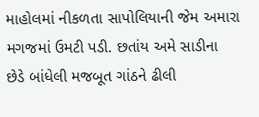માહોલમાં નીકળતા સાપોલિયાની જેમ અમારા મગજમાં ઉમટી પડી. છતાંય અમે સાડીના છેડે બાંધેલી મજબૂત ગાંઠને ઢીલી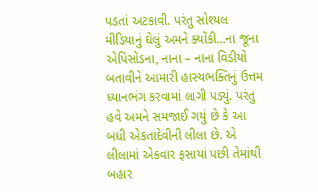પડતાં અટકાવી. પરંતુ સોશ્યલ મીડિયાનું ઘેલું અમને ક્યોંકી…ના જૂના એપિસોડના, નાના – નાના વિડીયો બતાવીને આમારી હાસ્યભક્તિનું ઉત્તમ ધ્યાનભંગ કરવામાં લાગી પડ્યું. પરંતુ હવે અમને સમજાઈ ગયું છે કે આ બધી એકતાદેવીની લીલા છે. એ લીલામાં એકવાર ફસાયાં પછી તેમાંથી બહાર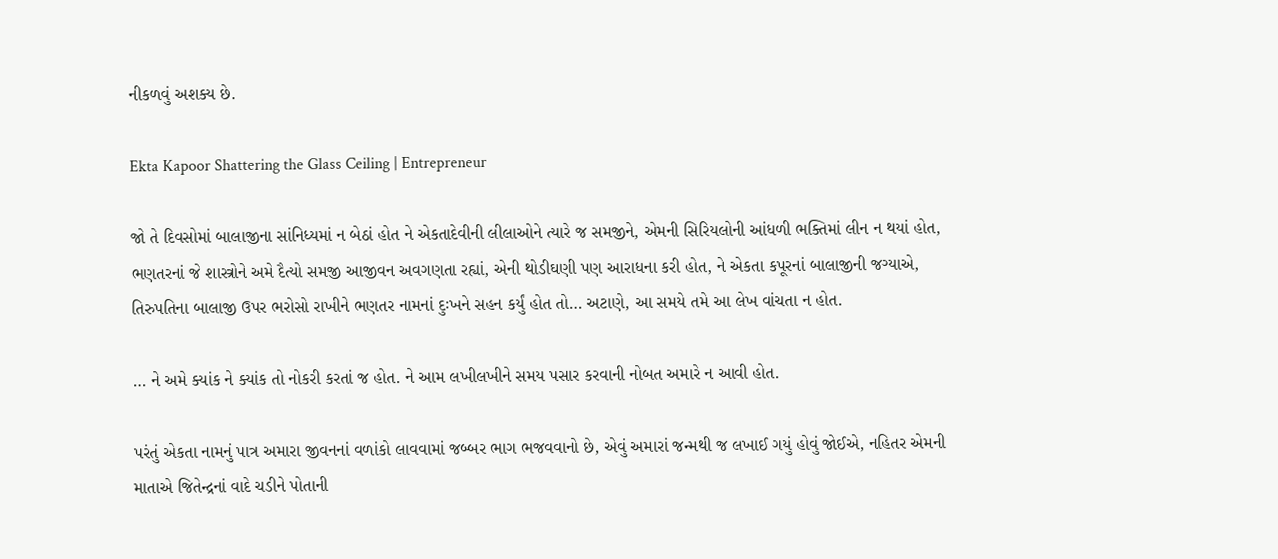નીકળવું અશક્ય છે.

Ekta Kapoor Shattering the Glass Ceiling | Entrepreneur

જો તે દિવસોમાં બાલાજીના સાંનિધ્યમાં ન બેઠાં હોત ને એકતાદેવીની લીલાઓને ત્યારે જ સમજીને, એમની સિરિયલોની આંધળી ભક્તિમાં લીન ન થયાં હોત, ભણતરનાં જે શાસ્ત્રોને અમે દૈત્યો સમજી આજીવન અવગણતા રહ્યાં, એની થોડીઘણી પણ આરાધના કરી હોત, ને એકતા કપૂરનાં બાલાજીની જગ્યાએ, તિરુપતિના બાલાજી ઉપર ભરોસો રાખીને ભણતર નામનાં દુઃખને સહન કર્યું હોત તો… અટાણે, આ સમયે તમે આ લેખ વાંચતા ન હોત.

… ને અમે ક્યાંક ને ક્યાંક તો નોકરી કરતાં જ હોત. ને આમ લખીલખીને સમય પસાર કરવાની નોબત અમારે ન આવી હોત.

પરંતું એકતા નામનું પાત્ર અમારા જીવનનાં વળાંકો લાવવામાં જબ્બર ભાગ ભજવવાનો છે, એવું અમારાં જન્મથી જ લખાઈ ગયું હોવું જોઈએ, નહિતર એમની માતાએ જિતેન્દ્રનાં વાદે ચડીને પોતાની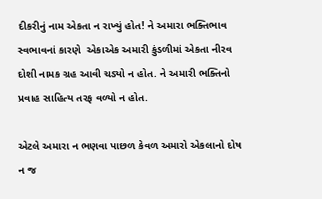દીકરીનું નામ એકતા ન રાખ્યું હોત! ને અમારા ભક્તિભાવ સ્વભાવનાં કારણે  એકાએક અમારી કુંડળીમાં એકતા નીરવ દોશી નામક ગ્રહ આવી ચડ્યો ન હોત. ને અમારી ભક્તિનો પ્રવાહ સાહિત્ય તરફ વળ્યો ન હોત.

એટલે અમારા ન ભણવા પાછળ કેવળ અમારો એકલાનો દોષ ન જ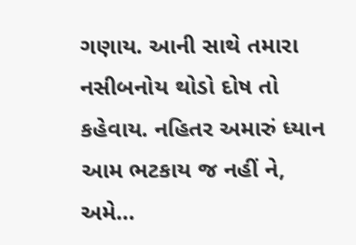ગણાય. આની સાથે તમારા નસીબનોય થોડો દોષ તો કહેવાય. નહિતર અમારું ધ્યાન આમ ભટકાય જ નહીં ને, અમે…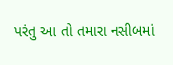પરંતુ આ તો તમારા નસીબમાં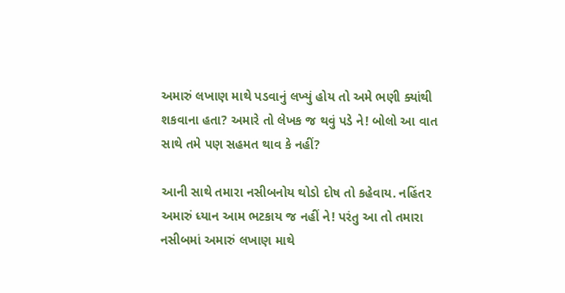અમારું લખાણ માથે પડવાનું લખ્યું હોય તો અમે ભણી ક્યાંથી શકવાના હતા? અમારે તો લેખક જ થવું પડે ને! બોલો આ વાત સાથે તમે પણ સહમત થાવ કે નહીં?

આની સાથે તમારા નસીબનોય થોડો દોષ તો કહેવાય. નહિંતર અમારું ધ્યાન આમ ભટકાય જ નહીં ને! પરંતુ આ તો તમારા નસીબમાં અમારું લખાણ માથે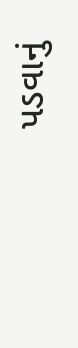પડવાનું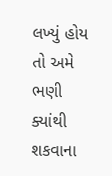લખ્યું હોય તો અમે ભણી ક્યાંથી શકવાના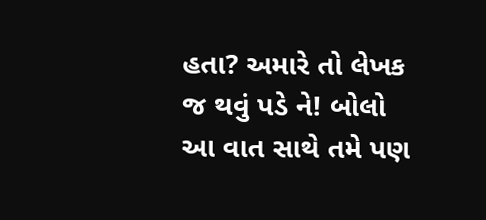હતા? અમારે તો લેખક જ થવું પડે ને! બોલો આ વાત સાથે તમે પણ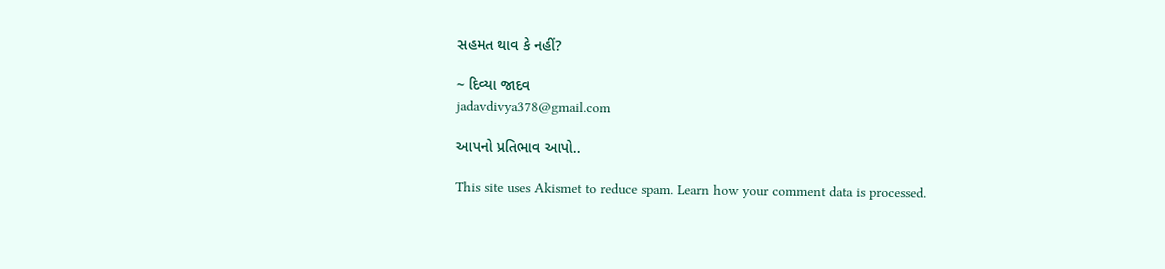સહમત થાવ કે નહીં?

~ દિવ્યા જાદવ
jadavdivya378@gmail.com

આપનો પ્રતિભાવ આપો..

This site uses Akismet to reduce spam. Learn how your comment data is processed.